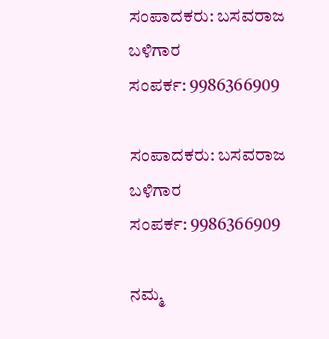ಸಂಪಾದಕರು: ಬಸವರಾಜ ಬಳಿಗಾರ
ಸಂಪರ್ಕ: 9986366909

ಸಂಪಾದಕರು: ಬಸವರಾಜ ಬಳಿಗಾರ
ಸಂಪರ್ಕ: 9986366909

ನಮ್ಮ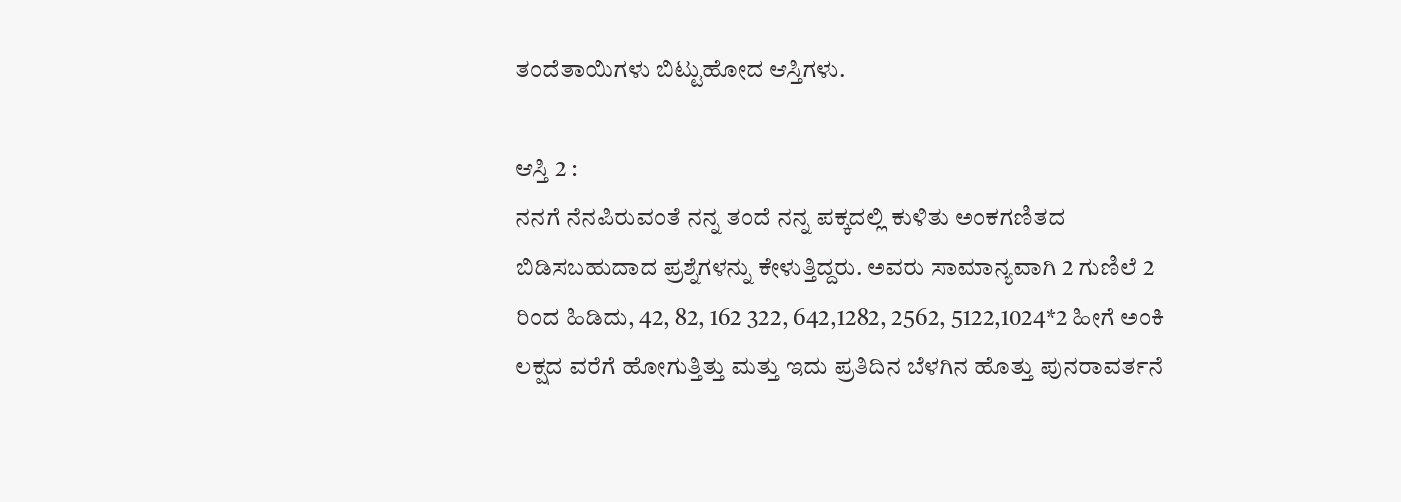ತಂದೆತಾಯಿಗಳು ಬಿಟ್ಟುಹೋದ ಆಸ್ತಿಗಳು.

ಆಸ್ತಿ 2 :
ನನಗೆ ನೆನಪಿರುವಂತೆ ನನ್ನ ತಂದೆ ನನ್ನ ಪಕ್ಕದಲ್ಲಿ ಕುಳಿತು ಅಂಕಗಣಿತದ ಬಿಡಿಸಬಹುದಾದ ಪ್ರಶ್ನೆಗಳನ್ನು ಕೇಳುತ್ತಿದ್ದರು. ಅವರು ಸಾಮಾನ್ಯವಾಗಿ 2 ಗುಣಿಲೆ 2 ರಿಂದ ಹಿಡಿದು, 42, 82, 162 322, 642,1282, 2562, 5122,1024*2 ಹೀಗೆ ಅಂಕಿ ಲಕ್ಷದ ವರೆಗೆ ಹೋಗುತ್ತಿತ್ತು ಮತ್ತು ಇದು ಪ್ರತಿದಿನ ಬೆಳಗಿನ ಹೊತ್ತು ಪುನರಾವರ್ತನೆ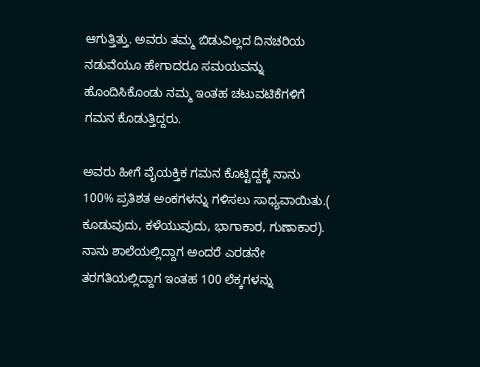ಆಗುತ್ತಿತ್ತು. ಅವರು ತಮ್ಮ ಬಿಡುವಿಲ್ಲದ ದಿನಚರಿಯ ನಡುವೆಯೂ ಹೇಗಾದರೂ ಸಮಯವನ್ನು ಹೊಂದಿಸಿಕೊಂಡು ನಮ್ಮ ಇಂತಹ ಚಟುವಟಿಕೆಗಳಿಗೆ ಗಮನ ಕೊಡುತ್ತಿದ್ದರು.

ಅವರು ಹೀಗೆ ವೈಯಕ್ತಿಕ ಗಮನ ಕೊಟ್ಟಿದ್ದಕ್ಕೆ ನಾನು 100% ಪ್ರತಿಶತ ಅಂಕಗಳನ್ನು ಗಳಿಸಲು ಸಾಧ್ಯವಾಯಿತು.( ಕೂಡುವುದು, ಕಳೆಯುವುದು, ಭಾಗಾಕಾರ, ಗುಣಾಕಾರ). ನಾನು ಶಾಲೆಯಲ್ಲಿದ್ದಾಗ ಅಂದರೆ ಎರಡನೇ ತರಗತಿಯಲ್ಲಿದ್ದಾಗ ಇಂತಹ 100 ಲೆಕ್ಕಗಳನ್ನು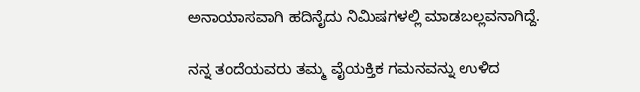ಅನಾಯಾಸವಾಗಿ ಹದಿನೈದು ನಿಮಿಷಗಳಲ್ಲಿ ಮಾಡಬಲ್ಲವನಾಗಿದ್ದೆ.

ನನ್ನ ತಂದೆಯವರು ತಮ್ಮ ವೈಯಕ್ತಿಕ ಗಮನವನ್ನು ಉಳಿದ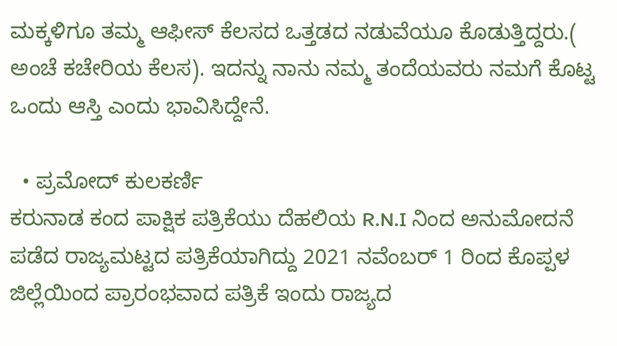ಮಕ್ಕಳಿಗೂ ತಮ್ಮ ಆಫೀಸ್ ಕೆಲಸದ ಒತ್ತಡದ ನಡುವೆಯೂ ಕೊಡುತ್ತಿದ್ದರು.( ಅಂಚೆ ಕಚೇರಿಯ ಕೆಲಸ). ಇದನ್ನು ನಾನು ನಮ್ಮ ತಂದೆಯವರು ನಮಗೆ ಕೊಟ್ಟ ಒಂದು ಆಸ್ತಿ ಎಂದು ಭಾವಿಸಿದ್ದೇನೆ.

  • ಪ್ರಮೋದ್ ಕುಲಕರ್ಣಿ
ಕರುನಾಡ ಕಂದ ಪಾಕ್ಷಿಕ ಪತ್ರಿಕೆಯು ದೆಹಲಿಯ R.N.I ನಿಂದ ಅನುಮೋದನೆ ಪಡೆದ ರಾಜ್ಯಮಟ್ಟದ ಪತ್ರಿಕೆಯಾಗಿದ್ದು 2021 ನವೆಂಬರ್ 1 ರಿಂದ ಕೊಪ್ಪಳ ಜಿಲ್ಲೆಯಿಂದ ಪ್ರಾರಂಭವಾದ ಪತ್ರಿಕೆ ಇಂದು ರಾಜ್ಯದ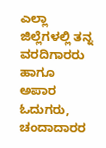ಎಲ್ಲಾ ಜಿಲ್ಲೆಗಳಲ್ಲಿ ತನ್ನ ವರದಿಗಾರರು ಹಾಗೂ ಅಪಾರ ಓದುಗರು, ಚಂದಾದಾರರ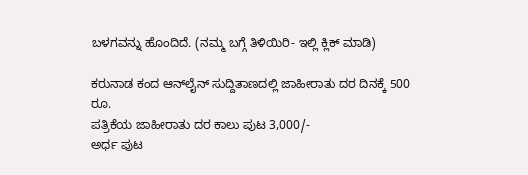ಬಳಗವನ್ನು ಹೊಂದಿದೆ. (ನಮ್ಮ ಬಗ್ಗೆ ತಿಳಿಯಿರಿ- ಇಲ್ಲಿ ಕ್ಲಿಕ್‌ ಮಾಡಿ)

ಕರುನಾಡ ಕಂದ ಆನ್‌ಲೈನ್‌ ಸುದ್ದಿತಾಣದಲ್ಲಿ ಜಾಹೀರಾತು ದರ ದಿನಕ್ಕೆ 500 ರೂ.
ಪತ್ರಿಕೆಯ ಜಾಹೀರಾತು ದರ ಕಾಲು ಪುಟ 3,000/-
ಅರ್ಧ ಪುಟ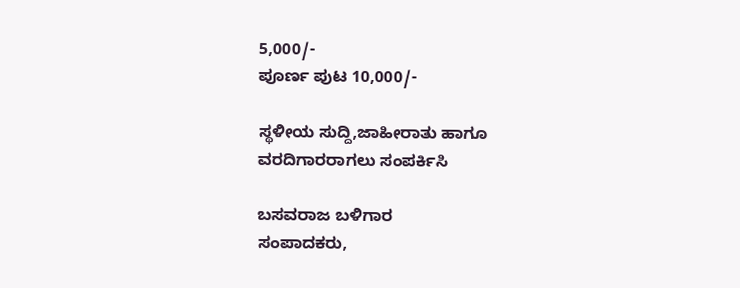5,000/-
ಪೂರ್ಣ ಪುಟ 10,000/-

ಸ್ಥಳೀಯ ಸುದ್ದಿ,ಜಾಹೀರಾತು ಹಾಗೂ ವರದಿಗಾರರಾಗಲು ಸಂಪರ್ಕಿಸಿ

ಬಸವರಾಜ ಬಳಿಗಾರ
ಸಂಪಾದಕರು,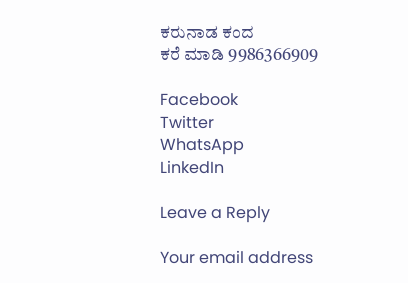ಕರುನಾಡ ಕಂದ
ಕರೆ ಮಾಡಿ 9986366909

Facebook
Twitter
WhatsApp
LinkedIn

Leave a Reply

Your email address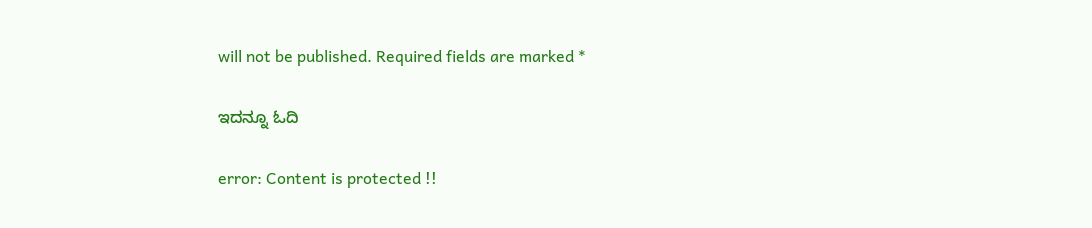will not be published. Required fields are marked *

ಇದನ್ನೂ ಓದಿ

error: Content is protected !!